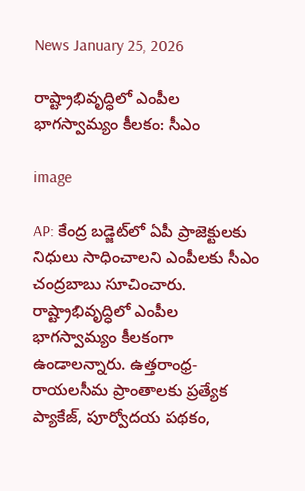News January 25, 2026

రాష్ట్రాభివృద్ధిలో ఎంపీల భాగస్వామ్యం కీలకం: సీఎం

image

AP: కేంద్ర బడ్జెట్‌లో ఏపీ ప్రాజెక్టులకు నిధులు సాధించాలని ఎంపీలకు సీఎం చంద్రబాబు సూచించారు. రాష్ట్రాభివృద్ధిలో ఎంపీల భాగస్వామ్యం కీలకంగా ఉండాలన్నారు. ఉత్తరాంధ్ర-రాయలసీమ ప్రాంతాలకు ప్రత్యేక ప్యాకేజ్, పూర్వోదయ పథకం,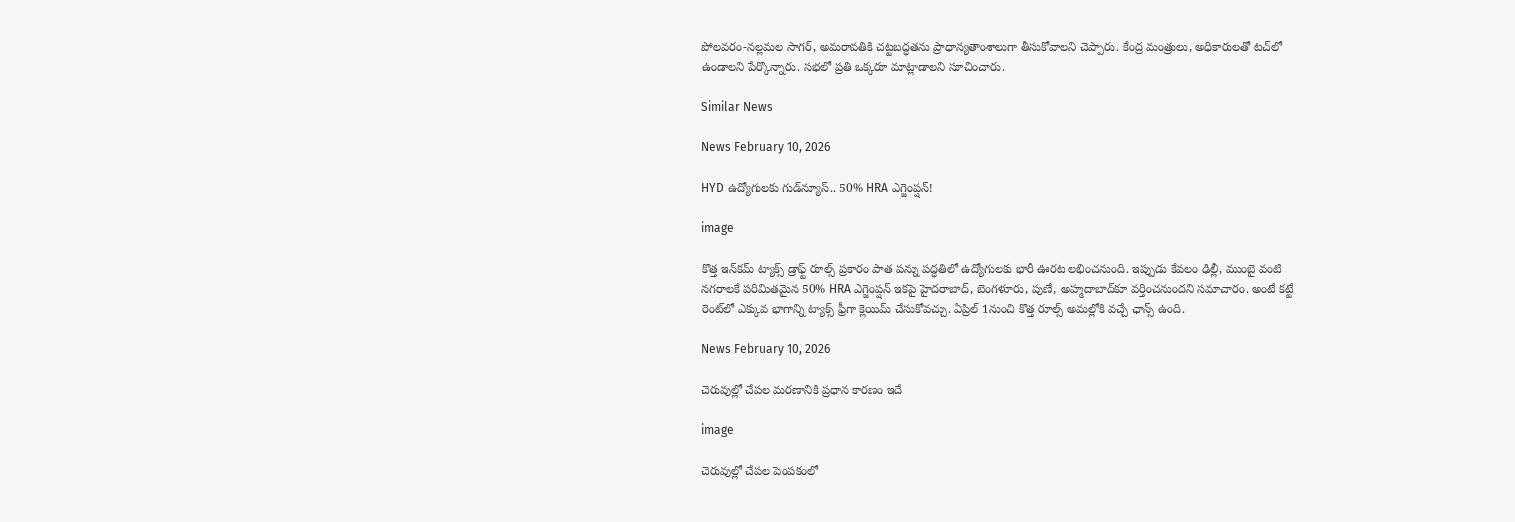పోలవరం-నల్లమల సాగర్, అమరావతికి చట్టబద్ధతను ప్రాధాన్యతాంశాలుగా తీసుకోవాలని చెప్పారు. కేంద్ర మంత్రులు, అధికారులతో టచ్‌లో ఉండాలని పేర్కొన్నారు. సభలో ప్రతి ఒక్కరూ మాట్లాడాలని సూచించారు.

Similar News

News February 10, 2026

HYD ఉద్యోగులకు గుడ్‌న్యూస్.. 50% HRA ఎగ్జెంప్షన్!

image

కొత్త ఇన్‌కమ్ ట్యాక్స్ డ్రాఫ్ట్ రూల్స్ ప్రకారం పాత పన్ను పద్ధతిలో ఉద్యోగులకు భారీ ఊరట లభించనుంది. ఇప్పుడు కేవలం ఢిల్లీ, ముంబై వంటి నగరాలకే పరిమితమైన 50% HRA ఎగ్జెంప్షన్ ఇకపై హైదరాబాద్‌, బెంగళూరు, పుణే, అహ్మదాబాద్‌కూ వర్తించనుందని సమాచారం. అంటే కట్టే రెంట్‌లో ఎక్కువ భాగాన్ని ట్యాక్స్ ఫ్రీగా క్లెయిమ్ చేసుకోవచ్చు. ఏప్రిల్ 1నుంచి కొత్త రూల్స్ అమల్లోకి వచ్చే ఛాన్స్ ఉంది.

News February 10, 2026

చెరువుల్లో చేపల మరణానికి ప్రధాన కారణం ఇదే

image

చెరువుల్లో చేపల పెంపకంలో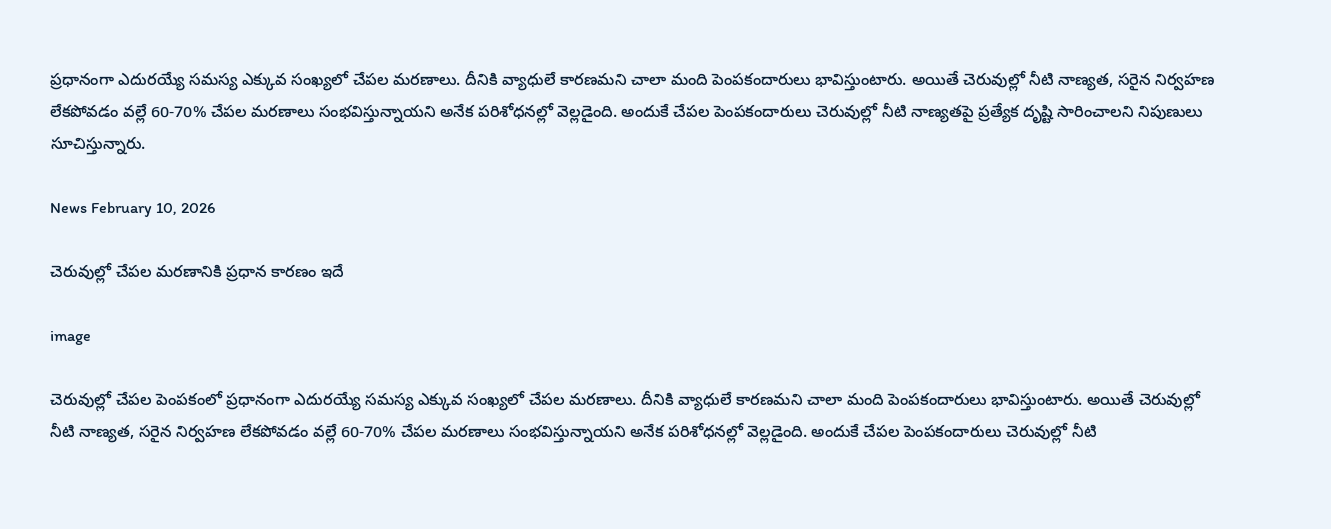ప్రధానంగా ఎదురయ్యే సమస్య ఎక్కువ సంఖ్యలో చేపల మరణాలు. దీనికి వ్యాధులే కారణమని చాలా మంది పెంపకందారులు భావిస్తుంటారు. అయితే చెరువుల్లో నీటి నాణ్యత, సరైన నిర్వహణ లేకపోవడం వల్లే 60-70% చేపల మరణాలు సంభవిస్తున్నాయని అనేక పరిశోధనల్లో వెల్లడైంది. అందుకే చేపల పెంపకందారులు చెరువుల్లో నీటి నాణ్యతపై ప్రత్యేక దృష్టి సారించాలని నిపుణులు సూచిస్తున్నారు.

News February 10, 2026

చెరువుల్లో చేపల మరణానికి ప్రధాన కారణం ఇదే

image

చెరువుల్లో చేపల పెంపకంలో ప్రధానంగా ఎదురయ్యే సమస్య ఎక్కువ సంఖ్యలో చేపల మరణాలు. దీనికి వ్యాధులే కారణమని చాలా మంది పెంపకందారులు భావిస్తుంటారు. అయితే చెరువుల్లో నీటి నాణ్యత, సరైన నిర్వహణ లేకపోవడం వల్లే 60-70% చేపల మరణాలు సంభవిస్తున్నాయని అనేక పరిశోధనల్లో వెల్లడైంది. అందుకే చేపల పెంపకందారులు చెరువుల్లో నీటి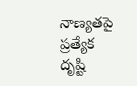నాణ్యతపై ప్రత్యేక దృష్టి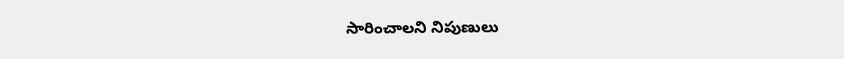సారించాలని నిపుణులు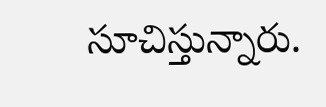సూచిస్తున్నారు.